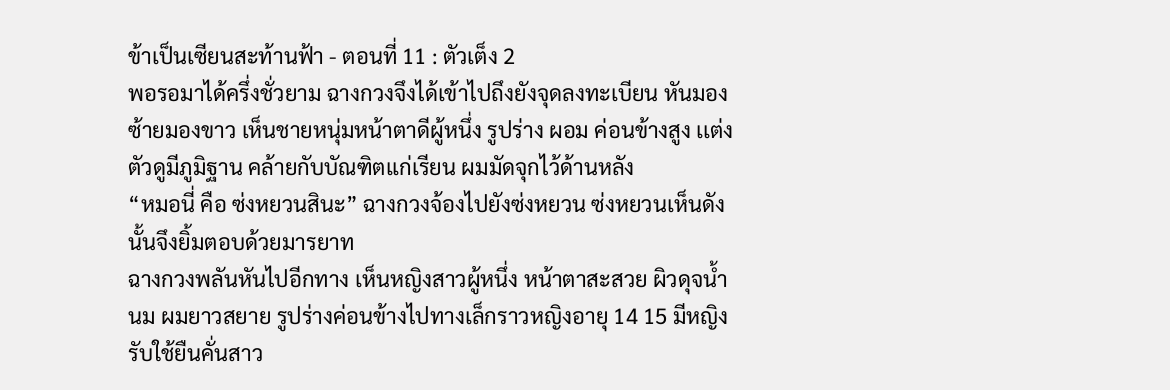ข้าเป็นเซียนสะท้านฟ้า - ตอนที่ 11 : ตัวเต็ง 2
พอรอมาได้ครึ่งชั่วยาม ฉางกวงจึงได้เข้าไปถึงยังจุดลงทะเบียน หันมองซ้ายมองขาว เห็นชายหนุ่มหน้าตาดีผู้หนึ่ง รูปร่าง ผอม ค่อนข้างสูง เเต่งตัวดูมีภูมิฐาน คล้ายกับบัณฑิตเเก่เรียน ผมมัดจุกไว้ด้านหลัง
“หมอนี่ คือ ซ่งหยวนสินะ” ฉางกวงจ้องไปยังซ่งหยวน ซ่งหยวนเห็นดังนั้นจึงยิ้มตอบด้วยมารยาท
ฉางกวงพลันหันไปอีกทาง เห็นหญิงสาวผู้หนึ่ง หน้าตาสะสวย ผิวดุจน้ำนม ผมยาวสยาย รูปร่างค่อนข้างไปทางเล็กราวหญิงอายุ 14 15 มีหญิงรับใช้ยืนคั่นสาว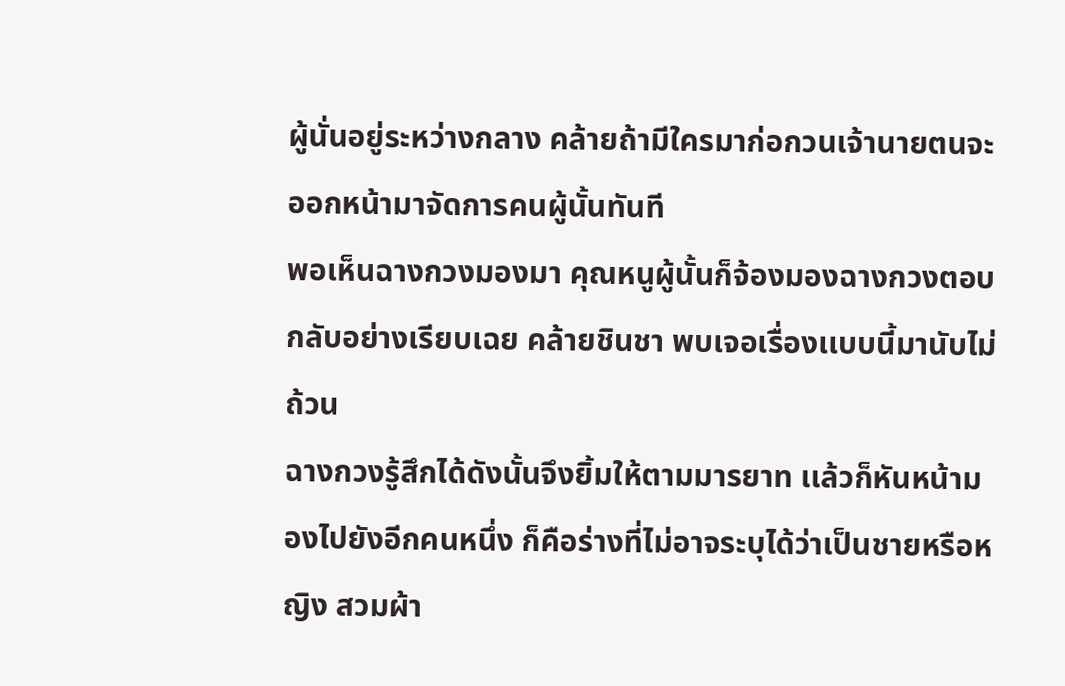ผู้นั่นอยู่ระหว่างกลาง คล้ายถ้ามีใครมาก่อกวนเจ้านายตนจะออกหน้ามาจัดการคนผู้นั้นทันที
พอเห็นฉางกวงมองมา คุณหนูผู้นั้นก็จ้องมองฉางกวงตอบกลับอย่างเรียบเฉย คล้ายชินชา พบเจอเรื่องเเบบนี้มานับไม่ถ้วน
ฉางกวงรู้สึกได้ดังนั้นจึงยิ้มให้ตามมารยาท เเล้วก็หันหน้ามองไปยังอีกคนหนึ่ง ก็คือร่างที่ไม่อาจระบุได้ว่าเป็นชายหรือหญิง สวมผ้า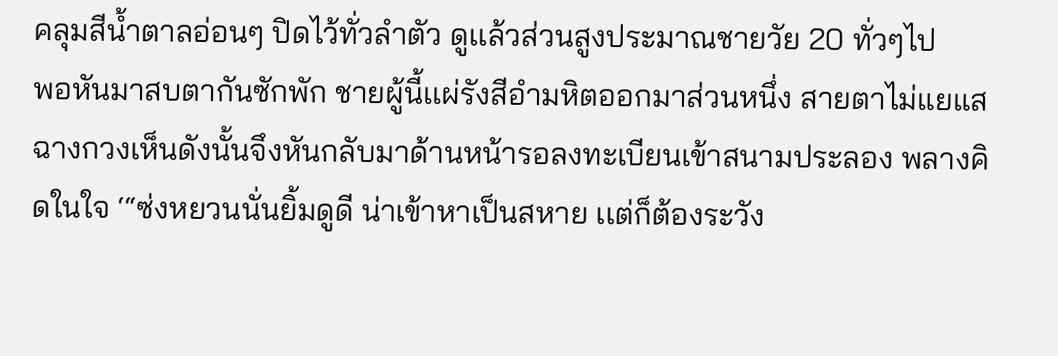คลุมสีน้ำตาลอ่อนๆ ปิดไว้ทั่วลำตัว ดูเเล้วส่วนสูงประมาณชายวัย 20 ทั่วๆไป
พอหันมาสบตากันซักพัก ชายผู้นี้เเผ่รังสีอำมหิตออกมาส่วนหนึ่ง สายตาไม่แยแส ฉางกวงเห็นดังนั้นจึงหันกลับมาด้านหน้ารอลงทะเบียนเข้าสนามประลอง พลางคิดในใจ ‘“ซ่งหยวนนั่นยิ้มดูดี น่าเข้าหาเป็นสหาย เเต่ก็ต้องระวัง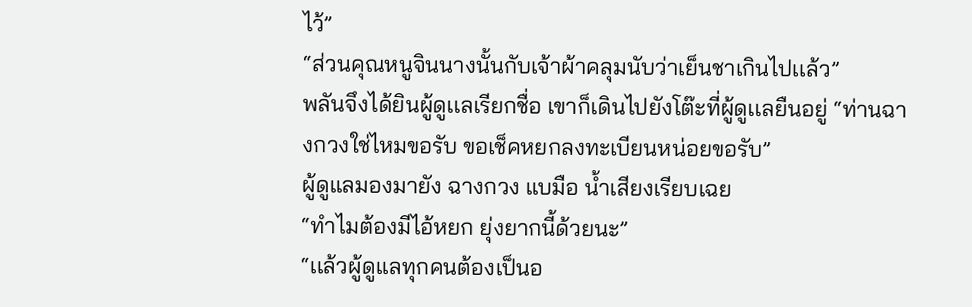ไว้”
“ส่วนคุณหนูจินนางนั้นกับเจ้าผ้าคลุมนับว่าเย็นชาเกินไปเเล้ว”
พลันจึงได้ยินผู้ดูเเลเรียกชื่อ เขาก็เดินไปยังโต๊ะที่ผู้ดูเเลยืนอยู่ “ท่านฉางกวงใช่ไหมขอรับ ขอเช็คหยกลงทะเบียนหน่อยขอรับ”
ผู้ดูแลมองมายัง ฉางกวง แบมือ น้ำเสียงเรียบเฉย
“ทำไมต้องมีไอ้หยก ยุ่งยากนี้ด้วยนะ”
“เเล้วผู้ดูเเลทุกคนต้องเป็นอ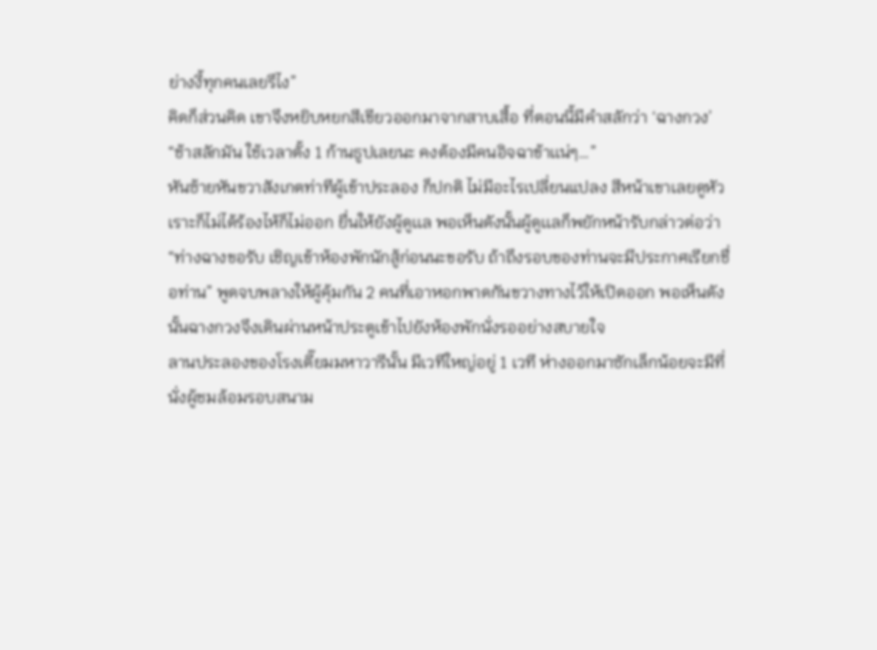ย่างงี้ทุกคนเลยรึไง”
คิดก็ส่วนคิด เขาจึงหยิบหยกสีเขียวออกมาจากสาบเสื้อ ที่ตอนนี้มีคำสลักว่า ‘ฉางกวง’
“ช้าสลักมัน ใช้เวลาตั้ง 1 ก้านธูปเลยนะ คงต้องมีคนอิจฉาข้าเเน่ๆ…”
หันซ้ายหันขวาสังเกตท่าทีผู้เข้าประลอง ก็ปกติ ไม่มีอะไรเปลี่ยนแปลง สีหน้าเขาเลยดูหัวเราะก็ไม่ได้ร้องไห้ก็ไม่ออก ยื่นให้ยังผู้ดูเเล พอเห็นดังนั้นผู้ดูเเลก็พยักหน้ารับกล่าวต่อว่า
“ท่างฉางขอรับ เชิญเข้าห้องพักนักสู้ก่อนนะขอรับ ถ้าถึงรอบของท่านจะมีประกาศเรียกชื่อท่าน” พูดจบพลางให้ผู้คุ้มกัน 2 คนที่เอาหอกพาดกันขวางทางไว้ให้เปิดออก พอเห็นดังนั้นฉางกวงจึงเดินผ่านหน้าประตูเข้าไปยังห้องพักนั่งรออย่างสบายใจ
ลานประลองของโรงเตี๊ยมมหาวารีนั้น มีเวทีใหญ่อยู่ 1 เวที ห่างออกมาซักเล็กน้อยจะมีที่นั่งผู้ชมล้อมรอบสนาม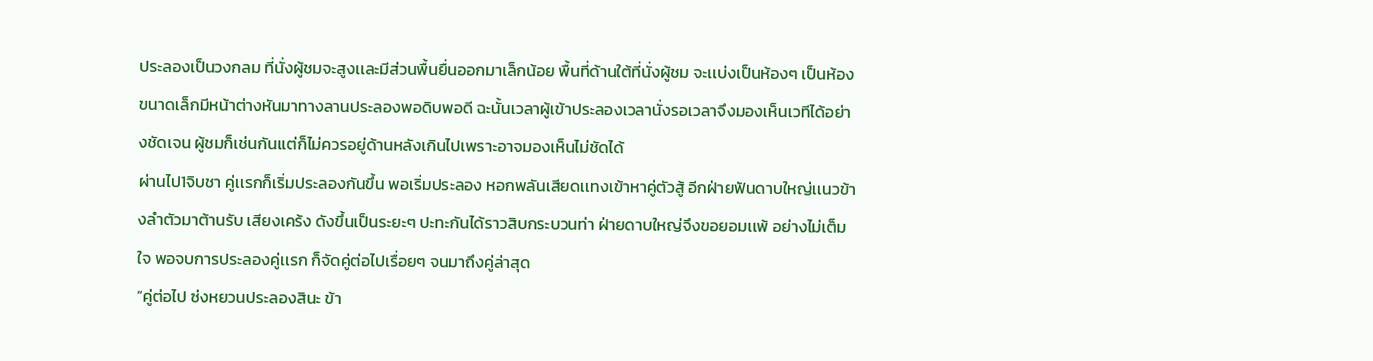ประลองเป็นวงกลม ที่นั่งผู้ชมจะสูงเเละมีส่วนพื้นยื่นออกมาเล็กน้อย พื้นที่ด้านใต้ที่นั่งผู้ชม จะเเบ่งเป็นห้องๆ เป็นห้องขนาดเล็กมีหน้าต่างหันมาทางลานประลองพอดิบพอดี ฉะนั้นเวลาผู้เข้าประลองเวลานั่งรอเวลาจึงมองเห็นเวทีได้อย่างชัดเจน ผู้ชมก็เช่นกันเเต่ก็ไม่ควรอยู่ด้านหลังเกินไปเพราะอาจมองเห็นไม่ชัดได้
ผ่านไป1จิบชา คู่เเรกก็เริ่มประลองกันขึ้น พอเริ่มประลอง หอกพลันเสียดเเทงเข้าหาคู่ตัวสู้ อีกฝ่ายฟันดาบใหญ่เเนวข้างลำตัวมาต้านรับ เสียงเคร้ง ดังขึ้นเป็นระยะๆ ปะทะกันได้ราวสิบกระบวนท่า ฝ่ายดาบใหญ่จึงขอยอมเเพ้ อย่างไม่เต็มใจ พอจบการประลองคู่เเรก ก็จัดคู่ต่อไปเรื่อยๆ จนมาถึงคู่ล่าสุด
“คู่ต่อไป ซ่งหยวนประลองสินะ ข้า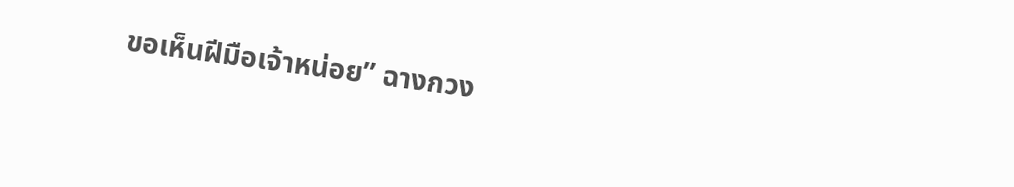ขอเห็นฝีมือเจ้าหน่อย” ฉางกวง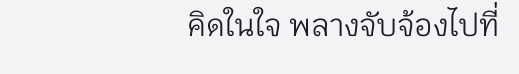คิดในใจ พลางจับจ้องไปที่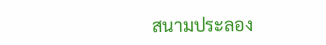สนามประลอง